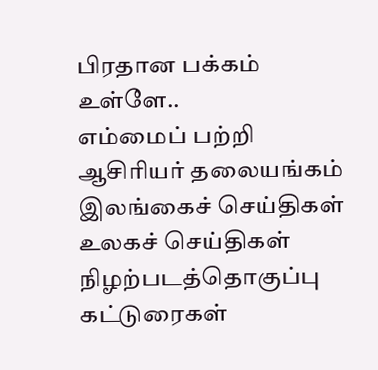பிரதான பக்கம்
உள்ளே..
எம்மைப் பற்றி
ஆசிரியர் தலையங்கம்
இலங்கைச் செய்திகள்
உலகச் செய்திகள்
நிழற்படத்தொகுப்பு
கட்டுரைகள்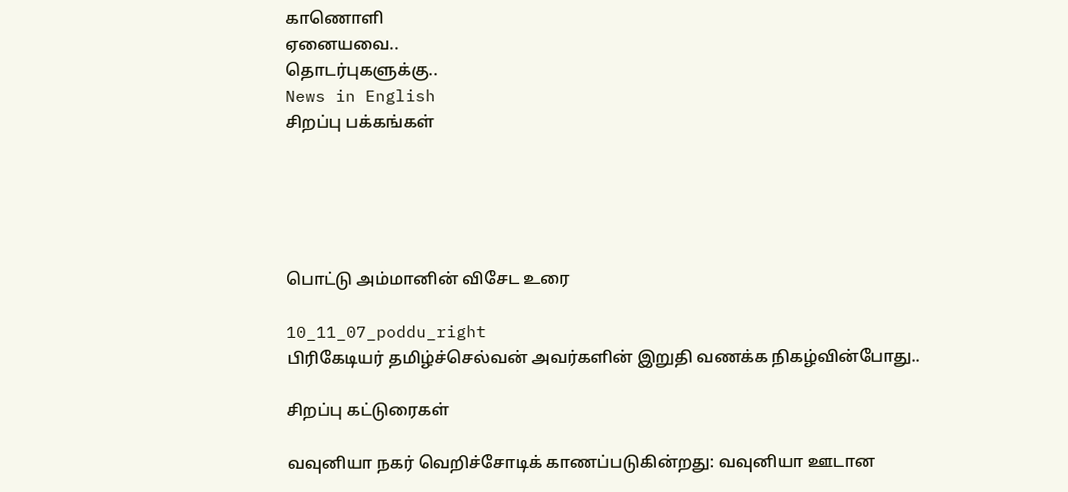காணொளி
ஏனையவை..
தொடர்புகளுக்கு..
News in English
சிறப்பு பக்கங்கள்





பொட்டு அம்மானின் விசேட உரை

10_11_07_poddu_right
பிரிகேடியர் தமிழ்ச்செல்வன் அவர்களின் இறுதி வணக்க நிகழ்வின்போது..

சிறப்பு கட்டுரைகள்

வவுனியா நகர் வெறிச்சோடிக் காணப்படுகின்றது: வவுனியா ஊடான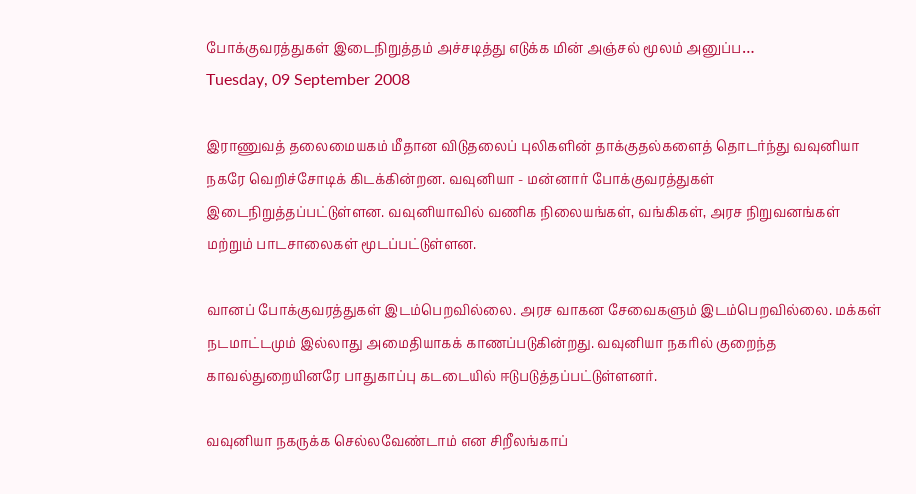போக்குவரத்துகள் இடைநிறுத்தம் அச்சடித்து எடுக்க மின் அஞ்சல் மூலம் அனுப்ப…
Tuesday, 09 September 2008

இராணுவத் தலைமையகம் மீதான விடுதலைப் புலிகளின் தாக்குதல்களைத் தொடர்ந்து வவுனியா நகரே வெறிச்சோடிக் கிடக்கின்றன. வவுனியா - மன்னார் போக்குவரத்துகள் இடைநிறுத்தப்பட்டுள்ளன. வவுனியாவில் வணிக நிலையங்கள், வங்கிகள், அரச நிறுவனங்கள் மற்றும் பாடசாலைகள் மூடப்பட்டுள்ளன.

வானப் போக்குவரத்துகள் இடம்பெறவில்லை. அரச வாகன சேவைகளும் இடம்பெறவில்லை. மக்கள் நடமாட்டமும் இல்லாது அமைதியாகக் காணப்படுகின்றது. வவுனியா நகரில் குறைந்த காவல்துறையினரே பாதுகாப்பு கடடையில் ஈடுபடுத்தப்பட்டுள்ளனர்.

வவுனியா நகருக்க செல்லவேண்டாம் என சிறீலங்காப்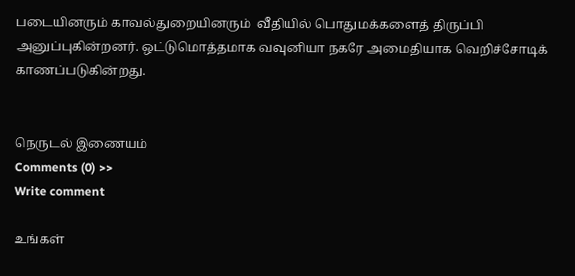படையினரும் காவல்துறையினரும்  வீதியில் பொதுமக்களைத் திருப்பி அனுப்புகின்றனர். ஒட்டுமொத்தமாக வவுனியா நகரே அமைதியாக வெறிச்சோடிக் காணப்படுகின்றது.


நெருடல் இணையம்
Comments (0) >>
Write comment

உங்கள்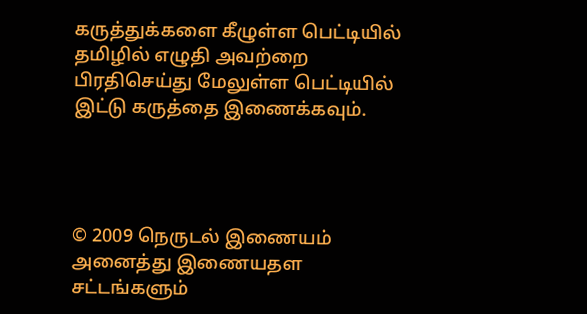கருத்துக்களை கீழுள்ள பெட்டியில் தமிழில் எழுதி அவற்றை பிரதிசெய்து மேலுள்ள பெட்டியில் இட்டு கருத்தை இணைக்கவும்.




© 2009 நெருடல் இணையம்
அனைத்து இணையதள சட்டங்களும்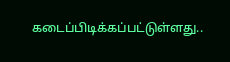கடைப்பிடிக்கப்பட்டுள்ளது..